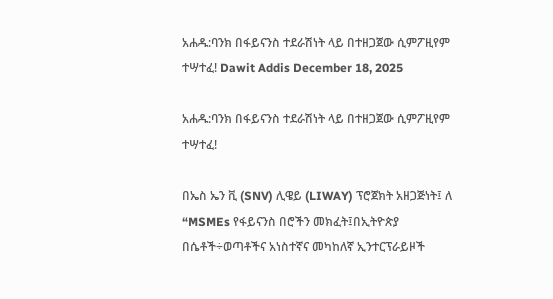አሐዱ:ባንክ በፋይናንስ ተደራሽነት ላይ በተዘጋጀው ሲምፖዚየም ተሣተፈ! Dawit Addis December 18, 2025

አሐዱ:ባንክ በፋይናንስ ተደራሽነት ላይ በተዘጋጀው ሲምፖዚየም ተሣተፈ!

በኤስ ኤን ቪ (SNV) ሊዌይ (LIWAY) ፕሮጀክት አዘጋጅነት፤ ለ “MSMEs የፋይናንስ በሮችን መክፈት፤በኢትዮጵያ በሴቶች÷ወጣቶችና አነስተኛና መካከለኛ ኢንተርፕራይዞች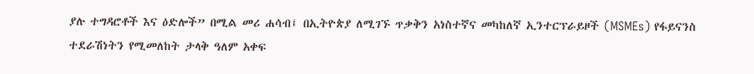ያሉ ተግዳሮቶች እና ዕድሎች” በሚል መሪ ሐሳብ፤ በኢትዮጵያ ለሚገኙ ጥቃቅን አነስተኛና መካከለኛ ኢንተርፕራይዞች (MSMEs) የፋይናንስ ተደራሽነትን የሚመለከት ታላቅ ዓለም አቀፍ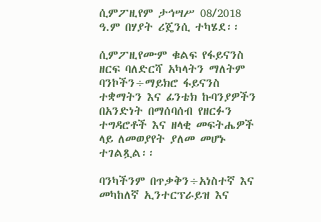ሲምፖዚየም ታኅሣሥ 08/2018 ዓ.ም በሃያት ሪጄንሲ ተካሄደ፡፡

ሲምፖዚየሙም ቁልፍ የፋይናንስ ዘርፍ ባለድርሻ አካላትን ማለትም ባንኮችን÷ማይክሮ ፋይናንስ ተቋማትን እና ፊንቴክ ኩባንያዎችን በአንድነት በማሰባሰብ የዘርፉን ተግዳሮቶች እና ዘላቂ መፍትሔዎች ላይ ለመወያየት ያለመ መሆኑ ተገልጿል፡፡

ባንካችንም በጥቃቅን÷አነስተኛ እና መካከለኛ ኢንተርፕራይዝ እና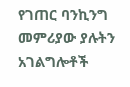የገጠር ባንኪንግ መምሪያው ያሉትን አገልግሎቶች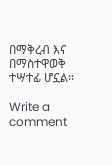በማቅረብ እና በማስተዋወቅ ተሣተፊ ሆኗል፡፡

Write a comment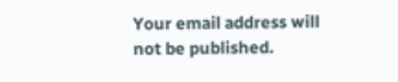Your email address will not be published.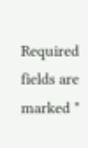Required fields are marked *